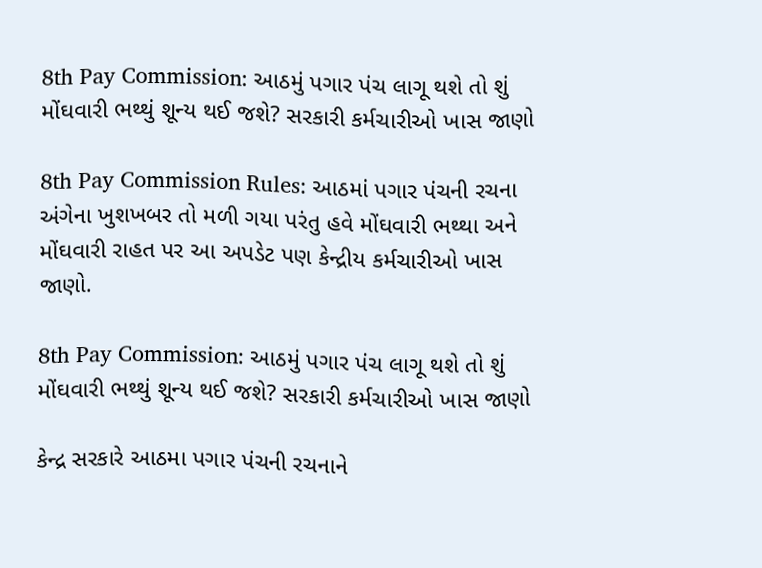8th Pay Commission: આઠમું પગાર પંચ લાગૂ થશે તો શું મોંઘવારી ભથ્થું શૂન્ય થઈ જશે? સરકારી કર્મચારીઓ ખાસ જાણો

8th Pay Commission Rules: આઠમાં પગાર પંચની રચના અંગેના ખુશખબર તો મળી ગયા પરંતુ હવે મોંઘવારી ભથ્થા અને મોંઘવારી રાહત પર આ અપડેટ પણ કેન્દ્રીય કર્મચારીઓ ખાસ જાણો.

8th Pay Commission: આઠમું પગાર પંચ લાગૂ થશે તો શું મોંઘવારી ભથ્થું શૂન્ય થઈ જશે? સરકારી કર્મચારીઓ ખાસ જાણો

કેન્દ્ર સરકારે આઠમા પગાર પંચની રચનાને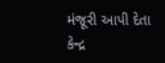મંજૂરી આપી દેતા કેન્દ્ર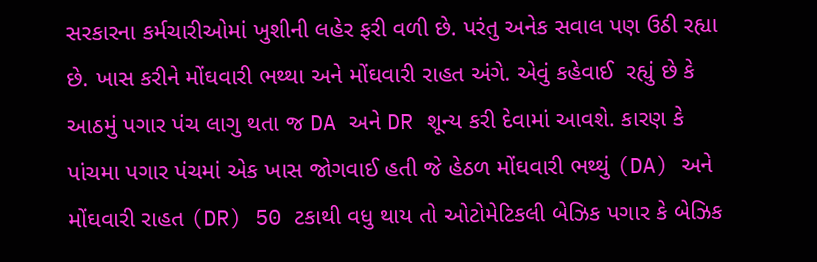સરકારના કર્મચારીઓમાં ખુશીની લહેર ફરી વળી છે. પરંતુ અનેક સવાલ પણ ઉઠી રહ્યા છે. ખાસ કરીને મોંઘવારી ભથ્થા અને મોંઘવારી રાહત અંગે. એવું કહેવાઈ  રહ્યું છે કે આઠમું પગાર પંચ લાગુ થતા જ DA અને DR શૂન્ય કરી દેવામાં આવશે. કારણ કે પાંચમા પગાર પંચમાં એક ખાસ જોગવાઈ હતી જે હેઠળ મોંઘવારી ભથ્થું (DA) અને મોંઘવારી રાહત (DR) 50 ટકાથી વધુ થાય તો ઓટોમેટિકલી બેઝિક પગાર કે બેઝિક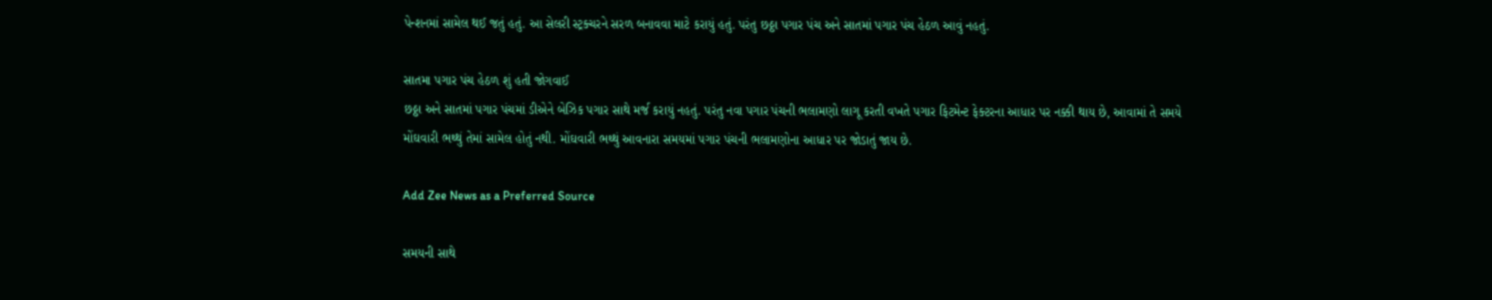પેન્શનમાં સામેલ થઈ જતું હતું. આ સેલરી સ્ટ્રક્ચરને સરળ બનાવવા માટે કરાયું હતું. પરંતુ છઠ્ઠા પગાર પંચ અને સાતમાં પગાર પંચ હેઠળ આવું નહતું.

સાતમા પગાર પંચ હેઠળ શું હતી જોગવાઈ
છઠ્ઠા અને સાતમાં પગાર પંચમાં ડીએને બેઝિક પગાર સાથે મર્જ કરાયું નહતું. પરંતુ નવા પગાર પંચની ભલામણો લાગૂ કરતી વખતે પગાર ફિટમેન્ટ ફેક્ટરના આધાર પર નક્કી થાય છે, આવામાં તે સમયે મોંઘવારી ભથ્થું તેમાં સામેલ હોતું નથી. મોંઘવારી ભથ્થું આવનારા સમયમાં પગાર પંચની ભલામણોના આધાર પર જોડાતું જાય છે.

Add Zee News as a Preferred Source

સમયની સાથે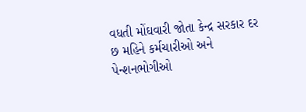વધતી મોંઘવારી જોતા કેન્દ્ર સરકાર દર છ મહિને કર્મચારીઓ અને પેન્શનભોગીઓ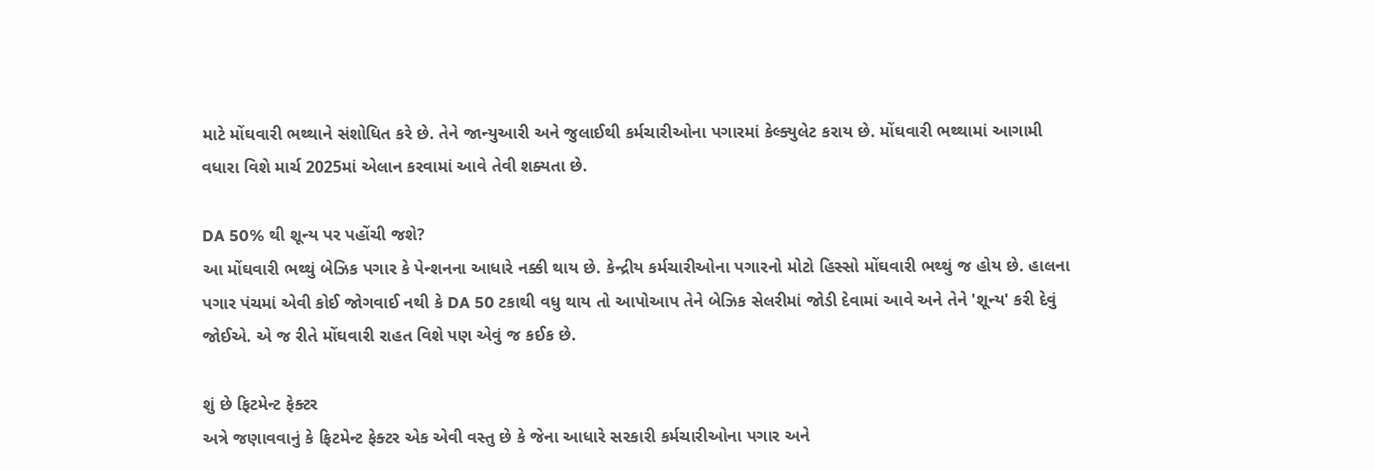માટે મોંઘવારી ભથ્થાને સંશોધિત કરે છે. તેને જાન્યુઆરી અને જુલાઈથી કર્મચારીઓના પગારમાં કેલ્ક્યુલેટ કરાય છે. મોંઘવારી ભથ્થામાં આગામી વધારા વિશે માર્ચ 2025માં એલાન કરવામાં આવે તેવી શક્યતા છે.

DA 50% થી શૂન્ય પર પહોંચી જશે?
આ મોંઘવારી ભથ્થું બેઝિક પગાર કે પેન્શનના આધારે નક્કી થાય છે. કેન્દ્રીય કર્મચારીઓના પગારનો મોટો હિસ્સો મોંઘવારી ભથ્થું જ હોય છે. હાલના પગાર પંચમાં એવી કોઈ જોગવાઈ નથી કે DA 50 ટકાથી વધુ થાય તો આપોઆપ તેને બેઝિક સેલરીમાં જોડી દેવામાં આવે અને તેને 'શૂન્ય' કરી દેવું જોઈએ. એ જ રીતે મોંઘવારી રાહત વિશે પણ એવું જ કઈક છે.

શું છે ફિટમેન્ટ ફેક્ટર
અત્રે જણાવવાનું કે ફિટમેન્ટ ફેક્ટર એક એવી વસ્તુ છે કે જેના આધારે સરકારી કર્મચારીઓના પગાર અને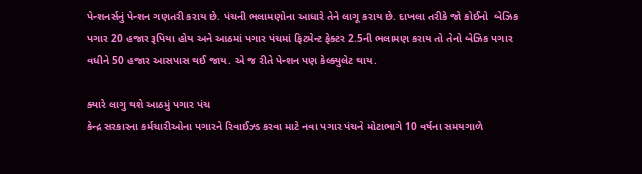પેન્શનર્સનું પેન્શન ગણતરી કરાય છે. પંચની ભલામણોના આધારે તેને લાગૂ કરાય છે. દાખલા તરીકે જો કોઈનો  બેઝિક પગાર 20 હજાર રૂપિયા હોય અને આઠમાં પગાર પંચમાં ફિટમેન્ટ ફેક્ટર 2.5ની ભલામણ કરાય તો તેનો બેઝિક પગાર વધીને 50 હજાર આસપાસ થઈ જાય. એ જ રીતે પેન્શન પણ કેલ્ક્યુલેટ થાય.

ક્યારે લાગુ થશે આઠમું પગાર પંચ
કેન્દ્ર સરકારના કર્મચારીઓના પગારને રિવાઈઝ્ડ કરવા માટે નવા પગાર પંચને મોટાભાગે 10 વર્ષના સમયગાળે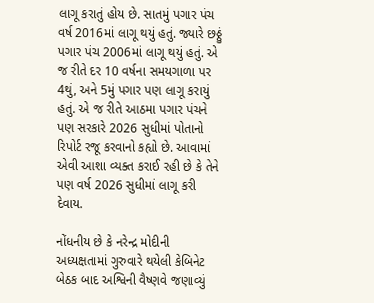લાગૂ કરાતું હોય છે. સાતમું પગાર પંચ વર્ષ 2016માં લાગૂ થયું હતું. જ્યારે છઠ્ઠું પગાર પંચ 2006માં લાગૂ થયું હતું. એ જ રીતે દર 10 વર્ષના સમયગાળા પર 4થું, અને 5મું પગાર પણ લાગૂ કરાયું હતું. એ જ રીતે આઠમા પગાર પંચને પણ સરકારે 2026 સુધીમાં પોતાનો રિપોર્ટ રજૂ કરવાનો કહ્યો છે. આવામાં એવી આશા વ્યક્ત કરાઈ રહી છે કે તેને પણ વર્ષ 2026 સુધીમાં લાગૂ કરી દેવાય.

નોંધનીય છે કે નરેન્દ્ર મોદીની અધ્યક્ષતામાં ગુરુવારે થયેલી કેબિનેટ બેઠક બાદ અશ્વિની વૈષ્ણવે જણાવ્યું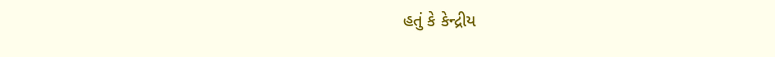હતું કે કેન્દ્રીય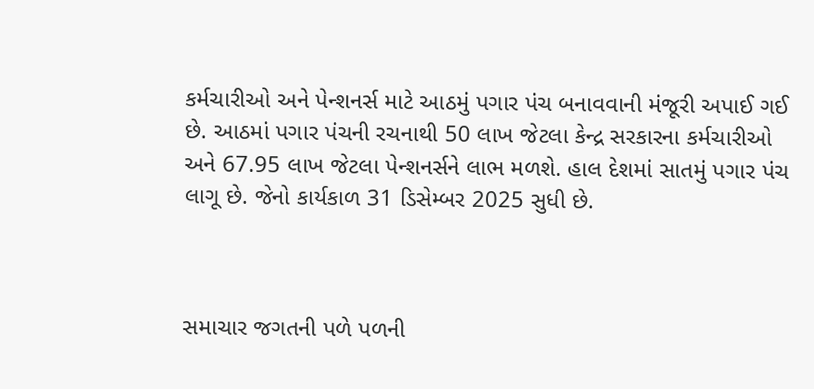કર્મચારીઓ અને પેન્શનર્સ માટે આઠમું પગાર પંચ બનાવવાની મંજૂરી અપાઈ ગઈ છે. આઠમાં પગાર પંચની રચનાથી 50 લાખ જેટલા કેન્દ્ર સરકારના કર્મચારીઓ અને 67.95 લાખ જેટલા પેન્શનર્સને લાભ મળશે. હાલ દેશમાં સાતમું પગાર પંચ લાગૂ છે. જેનો કાર્યકાળ 31 ડિસેમ્બર 2025 સુધી છે.



સમાચાર જગતની પળે પળની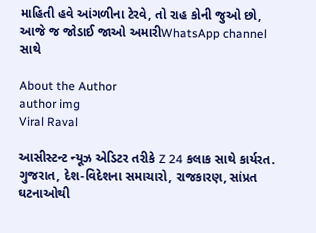માહિતી હવે આંગળીના ટેરવે, તો રાહ કોની જુઓ છો, આજે જ જોડાઈ જાઓ અમારીWhatsApp channel સાથે

About the Author
author img
Viral Raval

આસીસ્ટન્ટ ન્યૂઝ એડિટર તરીકે Z 24 કલાક સાથે કાર્યરત. ગુજરાત, દેશ-વિદેશના સમાચારો, રાજકારણ, સાંપ્રત ઘટનાઓથી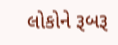લોકોને રૂબરૂ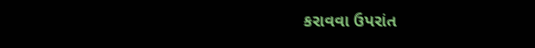કરાવવા ઉપરાંત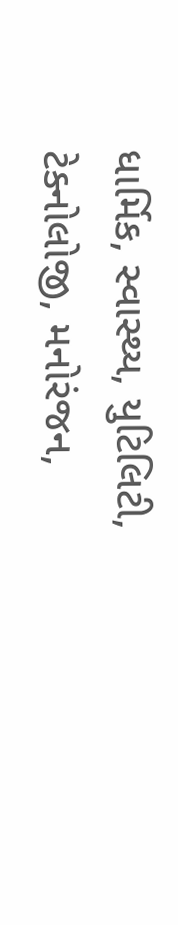ધાર્મિક, સ્વાસ્થ્ય, યુટિલિટી, ટેક્નોલોજી, મનોરંજન,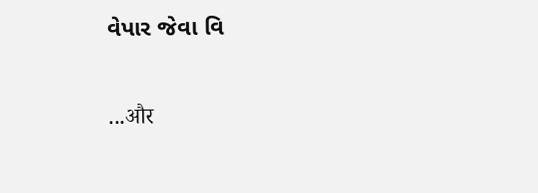વેપાર જેવા વિ

...और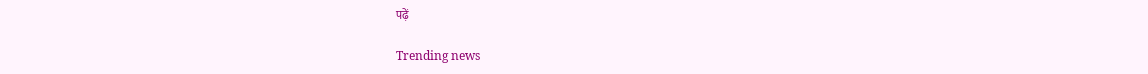पढ़ें

Trending news